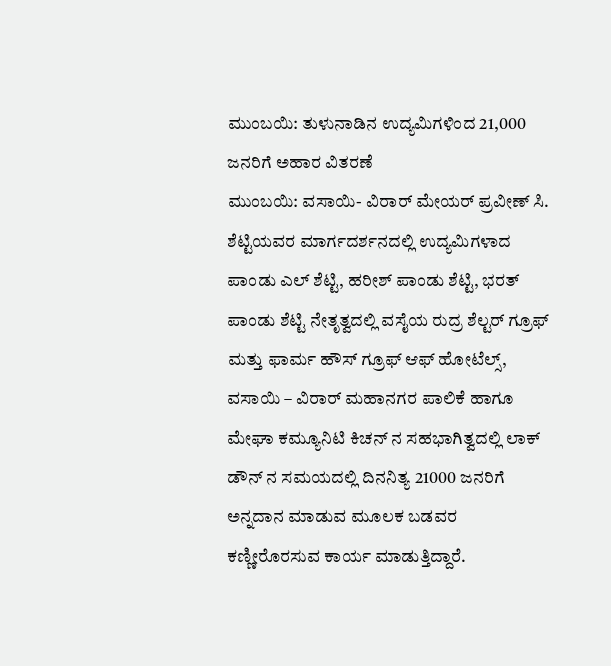ಮುಂಬಯಿ: ತುಳುನಾಡಿನ ಉದ್ಯಮಿಗಳಿಂದ 21,000 ಜನರಿಗೆ ಅಹಾರ ವಿತರಣೆ
ಮುಂಬಯಿ: ವಸಾಯಿ- ವಿರಾರ್ ಮೇಯರ್ ಪ್ರವೀಣ್ ಸಿ. ಶೆಟ್ಟಿಯವರ ಮಾರ್ಗದರ್ಶನದಲ್ಲಿ ಉದ್ಯಮಿಗಳಾದ ಪಾಂಡು ಎಲ್ ಶೆಟ್ಟಿ, ಹರೀಶ್ ಪಾಂಡು ಶೆಟ್ಟಿ, ಭರತ್ ಪಾಂಡು ಶೆಟ್ಟಿ ನೇತೃತ್ವದಲ್ಲಿ ವಸೈಯ ರುದ್ರ ಶೆಲ್ಟರ್ ಗ್ರೂಫ್ ಮತ್ತು ಫಾರ್ಮ ಹೌಸ್ ಗ್ರೂಫ್ ಆಫ್ ಹೋಟೆಲ್ಸ್, ವಸಾಯಿ – ವಿರಾರ್ ಮಹಾನಗರ ಪಾಲಿಕೆ ಹಾಗೂ ಮೇಘಾ ಕಮ್ಯೂನಿಟಿ ಕಿಚನ್ ನ ಸಹಭಾಗಿತ್ವದಲ್ಲಿ ಲಾಕ್ ಡೌನ್ ನ ಸಮಯದಲ್ಲಿ ದಿನನಿತ್ಯ 21000 ಜನರಿಗೆ ಅನ್ನದಾನ ಮಾಡುವ ಮೂಲಕ ಬಡವರ ಕಣ್ಣೀರೊರಸುವ ಕಾರ್ಯ ಮಾಡುತ್ತಿದ್ದಾರೆ.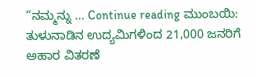“ನಮ್ಮನ್ನು … Continue reading ಮುಂಬಯಿ: ತುಳುನಾಡಿನ ಉದ್ಯಮಿಗಳಿಂದ 21,000 ಜನರಿಗೆ ಅಹಾರ ವಿತರಣೆ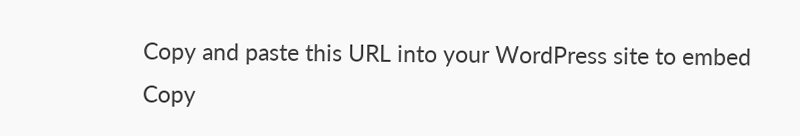Copy and paste this URL into your WordPress site to embed
Copy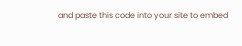and paste this code into your site to embed